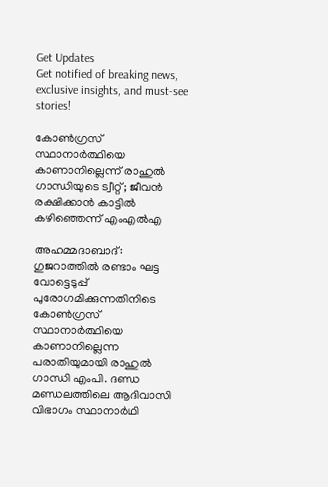Get Updates
Get notified of breaking news, exclusive insights, and must-see stories!

കോൺഗ്രസ് സ്ഥാനാർത്ഥിയെ കാണാനില്ലെന്ന് രാഹുൽ ഗാന്ധിയുടെ ട്വീറ്റ്; ജീവൻ രക്ഷിക്കാൻ കാട്ടിൽ കഴിഞ്ഞെന്ന് എംഎൽഎ

അഹമ്മദാബാദ്: ഗുജറാത്തിൽ രണ്ടാം ഘട്ട വോട്ടെടുപ്പ് പുരോഗമിക്കുന്നതിനിടെ കോൺഗ്രസ് സ്ഥാനാർത്ഥിയെ കാണാനില്ലെന്ന പരാതിയുമായി രാഹുൽ ഗാന്ധി എംപി. ദണ്ഡ മണ്ഡലത്തിലെ ആദിവാസി വിഭാഗം സ്ഥാനാർഥി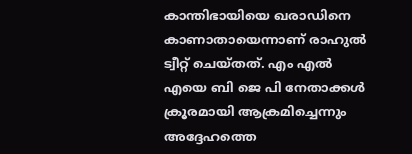കാന്തിഭായിയെ ഖരാഡിനെ കാണാതായെന്നാണ് രാഹുൽ ട്വീറ്റ് ചെയ്തത്. എം എൽ എയെ ബി ജെ പി നേതാക്കൾ ക്രൂരമായി ആക്രമിച്ചെന്നും അദ്ദേഹത്തെ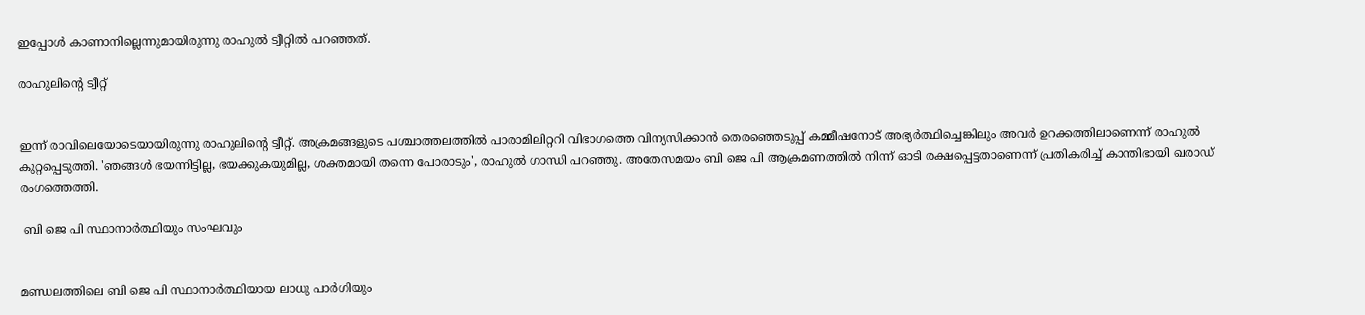ഇപ്പോൾ കാണാനില്ലെന്നുമായിരുന്നു രാഹുൽ ട്വീറ്റിൽ പറഞ്ഞത്.

രാഹുലിന്റെ ട്വീറ്റ്


ഇന്ന് രാവിലെയോടെയായിരുന്നു രാഹുലിന്റെ ട്വീറ്റ്. അക്രമങ്ങളുടെ പശ്ചാത്തലത്തിൽ പാരാമിലിറ്ററി വിഭാഗത്തെ വിന്യസിക്കാൻ തെരഞ്ഞെടുപ്പ് കമ്മീഷനോട് അഭ്യർത്ഥിച്ചെങ്കിലും അവർ ഉറക്കത്തിലാണെന്ന് രാഹുൽ കുറ്റപ്പെടുത്തി. 'ഞങ്ങൾ ഭയന്നിട്ടില്ല, ഭയക്കുകയുമില്ല, ശക്തമായി തന്നെ പോരാടും', രാഹുൽ ഗാന്ധി പറഞ്ഞു. അതേസമയം ബി ജെ പി ആക്രമണത്തിൽ നിന്ന് ഓടി രക്ഷപ്പെട്ടതാണെന്ന് പ്രതികരിച്ച് കാന്തിഭായി ഖരാഡ് രംഗത്തെത്തി.

 ബി ജെ പി സ്ഥാനാർത്ഥിയും സംഘവും


മണ്ഡലത്തിലെ ബി ജെ പി സ്ഥാനാർത്ഥിയായ ലാധു പാർഗിയും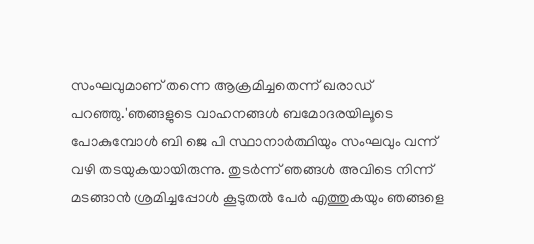സംഘവുമാണ് തന്നെ ആക്രമിച്ചതെന്ന് ഖരാഡ് പറഞ്ഞു.'ഞങ്ങളുടെ വാഹനങ്ങൾ ബമോദരയിലൂടെ പോകുമ്പോൾ ബി ജെ പി സ്ഥാനാർത്ഥിയും സംഘവും വന്ന് വഴി തടയുകയായിരുന്നു. തുടർന്ന് ഞങ്ങൾ അവിടെ നിന്ന് മടങ്ങാൻ ശ്രമിച്ചപ്പോൾ കൂടുതൽ പേർ എത്തുകയും ഞങ്ങളെ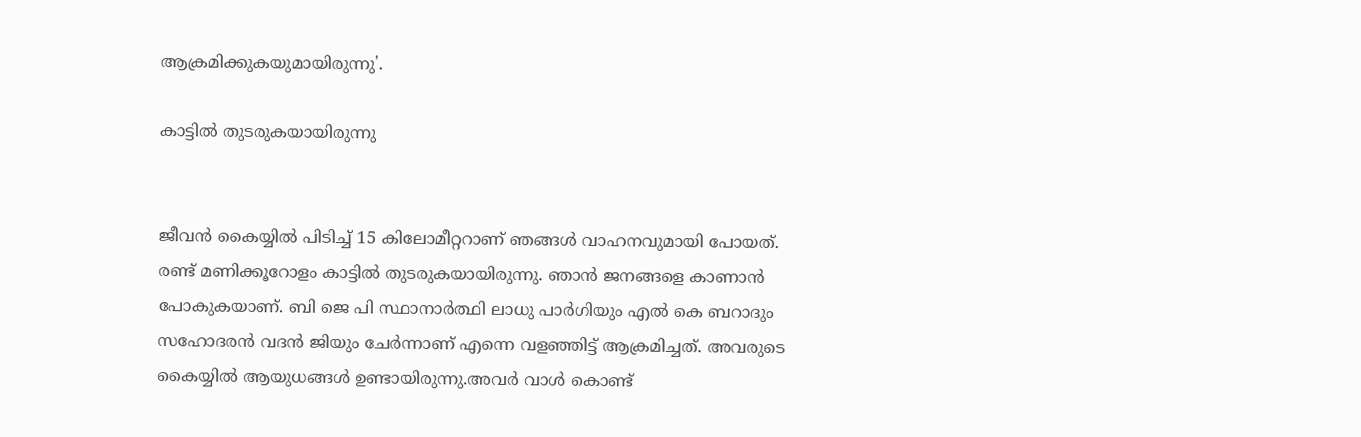ആക്രമിക്കുകയുമായിരുന്നു'.

കാട്ടിൽ തുടരുകയായിരുന്നു


ജീവൻ കൈയ്യിൽ പിടിച്ച് 15 കിലോമീറ്ററാണ് ഞങ്ങൾ വാഹനവുമായി പോയത്. രണ്ട് മണിക്കൂറോളം കാട്ടിൽ തുടരുകയായിരുന്നു. ഞാൻ ജനങ്ങളെ കാണാൻ പോകുകയാണ്. ബി ജെ പി സ്ഥാനാർത്ഥി ലാധു പാർഗിയും എൽ കെ ബറാദും സഹോദരൻ വദൻ ജിയും ചേർന്നാണ് എന്നെ വളഞ്ഞിട്ട് ആക്രമിച്ചത്. അവരുടെ കൈയ്യിൽ ആയുധങ്ങൾ ഉണ്ടായിരുന്നു.അവർ വാൾ കൊണ്ട്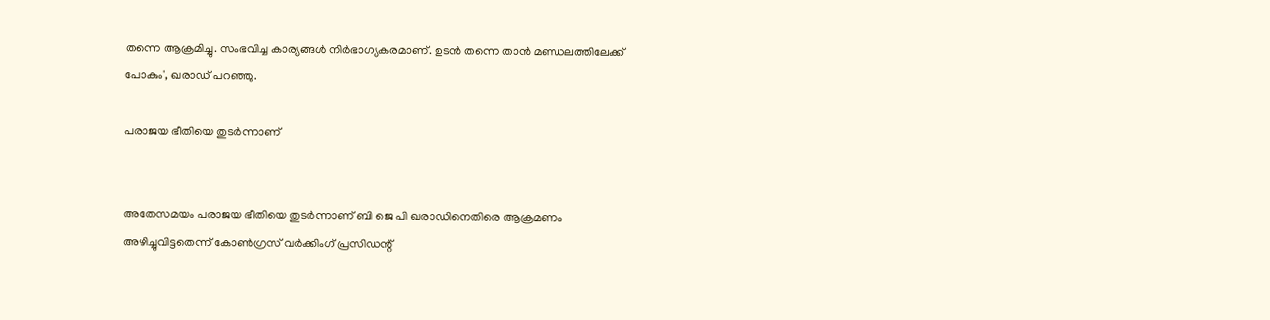തന്നെ ആക്രമിച്ചു. സംഭവിച്ച കാര്യങ്ങൾ നിർഭാഗ്യകരമാണ്. ഉടൻ തന്നെ താൻ മണ്ഡലത്തിലേക്ക് പോകും', ഖരാഡ് പറഞ്ഞു.

പരാജയ ഭീതിയെ തുടർന്നാണ്


അതേസമയം പരാജയ ഭീതിയെ തുടർന്നാണ് ബി ജെ പി ഖരാഡിനെതിരെ ആക്രമണം അഴിച്ചുവിട്ടതെന്ന് കോൺഗ്രസ് വർക്കിംഗ് പ്രസിഡന്റ്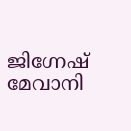ജിഗ്നേഷ് മേവാനി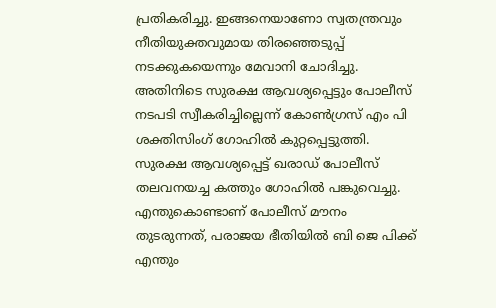പ്രതികരിച്ചു. ഇങ്ങനെയാണോ സ്വതന്ത്രവും നീതിയുക്തവുമായ തിരഞ്ഞെടുപ്പ് നടക്കുകയെന്നും മേവാനി ചോദിച്ചു. അതിനിടെ സുരക്ഷ ആവശ്യപ്പെട്ടും പോലീസ് നടപടി സ്വീകരിച്ചില്ലെന്ന് കോൺഗ്രസ് എം പി ശക്തിസിംഗ് ഗോഹിൽ കുറ്റപ്പെട്ടുത്തി. സുരക്ഷ ആവശ്യപ്പെട്ട് ഖരാഡ് പോലീസ് തലവനയച്ച കത്തും ഗോഹിൽ പങ്കുവെച്ചു. എന്തുകൊണ്ടാണ് പോലീസ് മൗനം തുടരുന്നത്, പരാജയ ഭീതിയിൽ ബി ജെ പിക്ക് എന്തും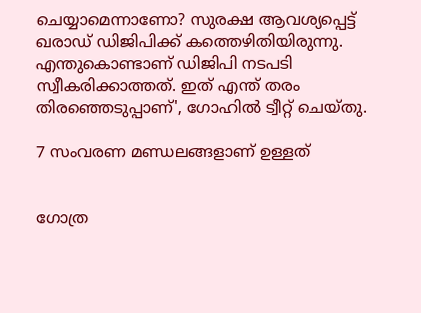ചെയ്യാമെന്നാണോ? സുരക്ഷ ആവശ്യപ്പെട്ട് ഖരാഡ് ഡിജിപിക്ക് കത്തെഴിതിയിരുന്നു. എന്തുകൊണ്ടാണ് ഡിജിപി നടപടി സ്വീകരിക്കാത്തത്. ഇത് എന്ത് തരം തിരഞ്ഞെടുപ്പാണ്', ഗോഹിൽ ട്വീറ്റ് ചെയ്തു.

7 സംവരണ മണ്ഡലങ്ങളാണ് ഉള്ളത്


ഗോത്ര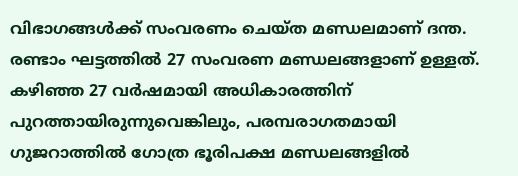വിഭാഗങ്ങൾക്ക് സംവരണം ചെയ്ത മണ്ഡലമാണ് ദന്ത. രണ്ടാം ഘട്ടത്തിൽ 27 സംവരണ മണ്ഡലങ്ങളാണ് ഉള്ളത്. കഴിഞ്ഞ 27 വർഷമായി അധികാരത്തിന് പുറത്തായിരുന്നുവെങ്കിലും, പരമ്പരാഗതമായി ഗുജറാത്തിൽ ഗോത്ര ഭൂരിപക്ഷ മണ്ഡലങ്ങളിൽ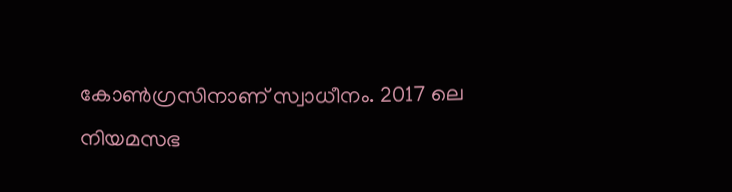കോൺഗ്രസിനാണ് സ്വാധീനം. 2017 ലെ നിയമസഭ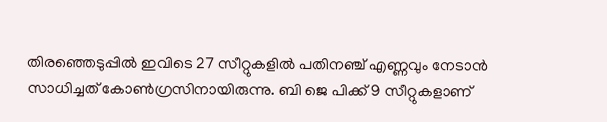തിരഞ്ഞെടുപ്പിൽ ഇവിടെ 27 സീറ്റുകളിൽ പതിനഞ്ച് എണ്ണവും നേടാൻ സാധിച്ചത് കോൺഗ്രസിനായിരുന്നു. ബി ജെ പിക്ക് 9 സീറ്റുകളാണ്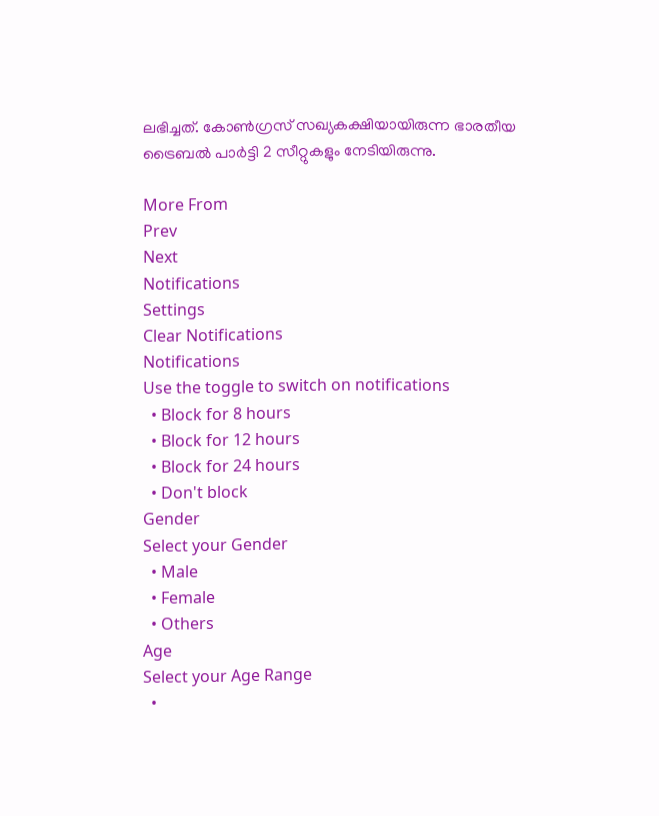ലഭിച്ചത്. കോൺഗ്രസ് സഖ്യകക്ഷിയായിരുന്ന ഭാരതീയ ട്രൈബൽ പാർട്ടി 2 സീറ്റുകളും നേടിയിരുന്നു.

More From
Prev
Next
Notifications
Settings
Clear Notifications
Notifications
Use the toggle to switch on notifications
  • Block for 8 hours
  • Block for 12 hours
  • Block for 24 hours
  • Don't block
Gender
Select your Gender
  • Male
  • Female
  • Others
Age
Select your Age Range
  •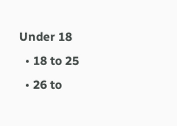Under 18
  • 18 to 25
  • 26 to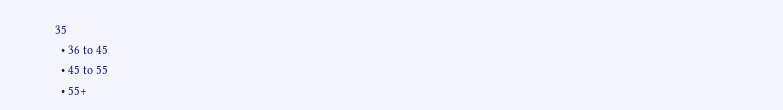35
  • 36 to 45
  • 45 to 55
  • 55+